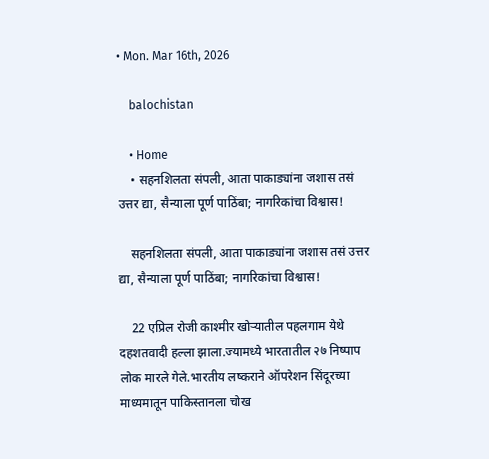• Mon. Mar 16th, 2026

    balochistan

    • Home
    • सहनशिलता संपली, आता पाकाड्यांना जशास तसं उत्तर द्या, सैन्याला पूर्ण पाठिंबा; नागरिकांचा विश्वास!

    सहनशिलता संपली, आता पाकाड्यांना जशास तसं उत्तर द्या, सैन्याला पूर्ण पाठिंबा; नागरिकांचा विश्वास!

    22 एप्रिल रोजी काश्मीर खोऱ्यातील पहलगाम येथे दहशतवादी हल्ला झाला.ज्यामध्ये भारतातील २७ निष्पाप लोक मारले गेले.भारतीय लष्कराने ऑपरेशन सिंदूरच्या माध्यमातून पाकिस्तानला चोख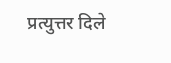प्रत्युत्तर दिले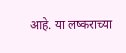आहे. या लष्कराच्या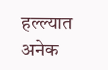हल्ल्यात अनेक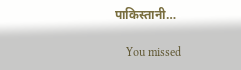पाकिस्तानी…

    You missed